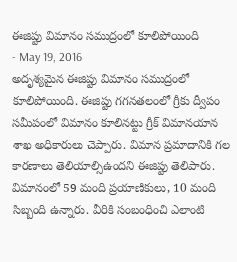ఈజిప్టు విమానం సముద్రంలో కూలిపోయింది
- May 19, 2016
అదృశ్యమైన ఈజిప్టు విమానం సముద్రంలో కూలిపోయింది. ఈజిప్టు గగనతలంలో గ్రీకు ద్వీపం సమీపంలో విమానం కూలినట్టు గ్రీక్ విమానయాన శాఖ అధికారులు చెప్పారు. విమాన ప్రమాదానికి గల కారణాలు తెలియాల్సిఉందని ఈజిప్టు తెలిపారు. విమానంలో 59 మంది ప్రయాణికులు, 10 మంది సిబ్బంది ఉన్నారు. వీరికి సంబంధించి ఎలాంటి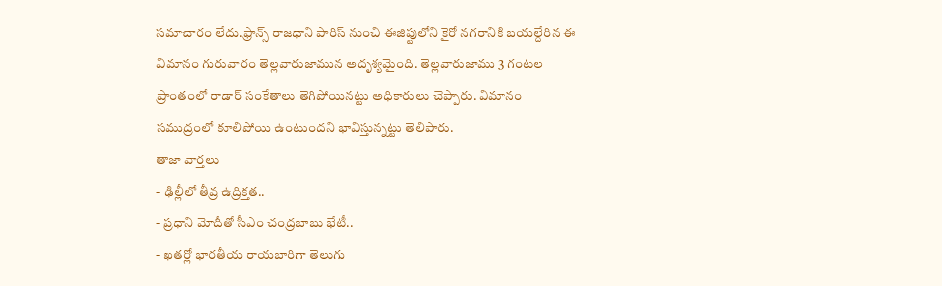సమాచారం లేదు.ఫ్రాన్స్ రాజధాని పారిస్ నుంచి ఈజిప్టులోని కైరో నగరానికి బయల్దేరిన ఈ విమానం గురువారం తెల్లవారుజామున అదృశ్యమైంది. తెల్లవారుజాము 3 గంటల ప్రాంతంలో రాడార్ సంకేతాలు తెగిపోయినట్టు అధికారులు చెప్పారు. విమానం సముద్రంలో కూలిపోయి ఉంటుందని భావిస్తున్నట్టు తెలిపారు.
తాజా వార్తలు
- ఢిల్లీలో తీవ్ర ఉద్రిక్తత..
- ప్రధాని మోదీతో సీఎం చంద్రబాబు భేటీ..
- ఖతర్లో భారతీయ రాయబారిగా తెలుగు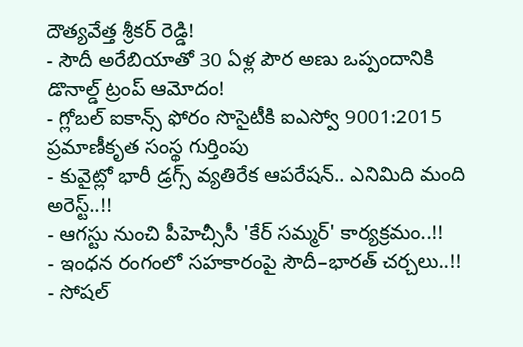దౌత్యవేత్త శ్రీకర్ రెడ్డి!
- సౌదీ అరేబియాతో 30 ఏళ్ల పౌర అణు ఒప్పందానికి డొనాల్డ్ ట్రంప్ ఆమోదం!
- గ్లోబల్ ఐకాన్స్ ఫోరం సొసైటీకి ఐఎస్వో 9001:2015 ప్రమాణీకృత సంస్థ గుర్తింపు
- కువైట్లో భారీ డ్రగ్స్ వ్యతిరేక ఆపరేషన్.. ఎనిమిది మంది అరెస్ట్..!!
- ఆగస్టు నుంచి పీహెచ్సీసీ 'కేర్ సమ్మర్' కార్యక్రమం..!!
- ఇంధన రంగంలో సహకారంపై సౌదీ–భారత్ చర్చలు..!!
- సోషల్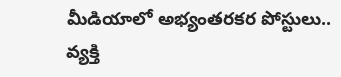మీడియాలో అభ్యంతరకర పోస్టులు.. వ్యక్తి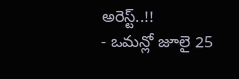అరెస్ట్..!!
- ఒమన్లో జూలై 25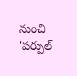నుంచి 'పర్పుల్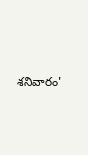శనివారం'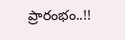ప్రారంభం..!!